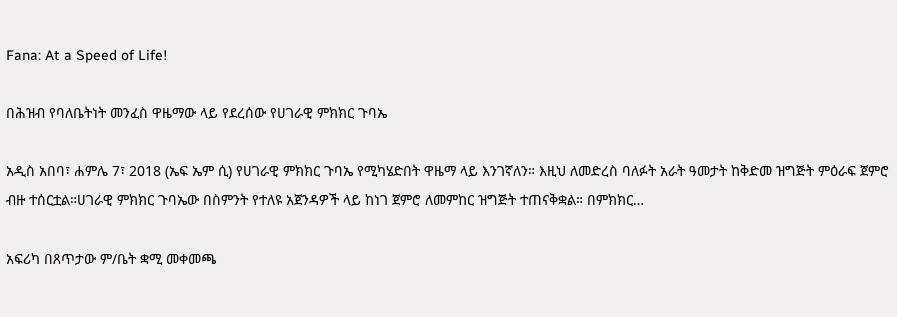Fana: At a Speed of Life!

በሕዝብ የባለቤትነት መንፈስ ዋዜማው ላይ የደረሰው የሀገራዊ ምክክር ጉባኤ

አዲስ አበባ፣ ሐምሌ 7፣ 2018 (ኤፍ ኤም ሲ) የሀገራዊ ምክክር ጉባኤ የሚካሄድበት ዋዜማ ላይ እንገኛለን። እዚህ ለመድረስ ባለፉት አራት ዓመታት ከቅድመ ዝግጅት ምዕራፍ ጀምሮ ብዙ ተሰርቷል።ሀገራዊ ምክክር ጉባኤው በስምንት የተለዩ አጀንዳዎች ላይ ከነገ ጀምሮ ለመምከር ዝግጅት ተጠናቅቋል። በምክክር…

አፍሪካ በጸጥታው ም/ቤት ቋሚ መቀመጫ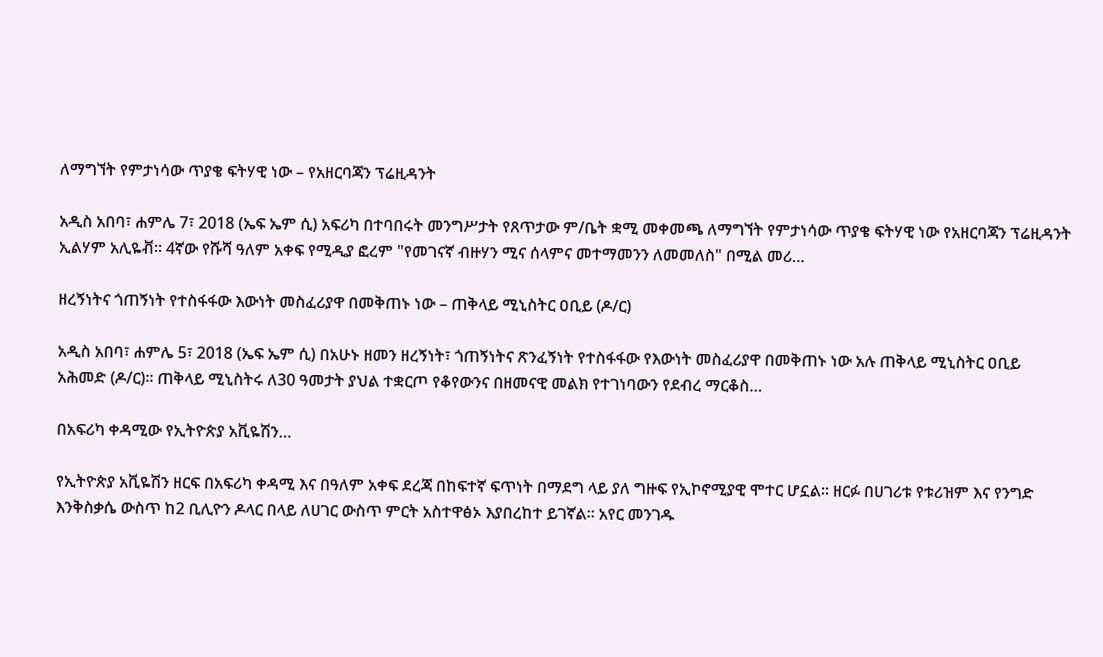ለማግኘት የምታነሳው ጥያቄ ፍትሃዊ ነው – የአዘርባጃን ፕሬዚዳንት

አዲስ አበባ፣ ሐምሌ 7፣ 2018 (ኤፍ ኤም ሲ) አፍሪካ በተባበሩት መንግሥታት የጸጥታው ም/ቤት ቋሚ መቀመጫ ለማግኘት የምታነሳው ጥያቄ ፍትሃዊ ነው የአዘርባጃን ፕሬዚዳንት ኢልሃም አሊዬቭ፡፡ 4ኛው የሹሻ ዓለም አቀፍ የሚዲያ ፎረም "የመገናኛ ብዙሃን ሚና ሰላምና መተማመንን ለመመለስ" በሚል መሪ…

ዘረኝነትና ጎጠኝነት የተስፋፋው እውነት መስፈሪያዋ በመቅጠኑ ነው – ጠቅላይ ሚኒስትር ዐቢይ (ዶ/ር)

አዲስ አበባ፣ ሐምሌ 5፣ 2018 (ኤፍ ኤም ሲ) በአሁኑ ዘመን ዘረኝነት፣ ጎጠኝነትና ጽንፈኝነት የተስፋፋው የእውነት መስፈሪያዋ በመቅጠኑ ነው አሉ ጠቅላይ ሚኒስትር ዐቢይ አሕመድ (ዶ/ር)፡፡ ጠቅላይ ሚኒስትሩ ለ30 ዓመታት ያህል ተቋርጦ የቆየውንና በዘመናዊ መልክ የተገነባውን የደብረ ማርቆስ…

በአፍሪካ ቀዳሚው የኢትዮጵያ አቪዬሽን…

የኢትዮጵያ አቪዬሽን ዘርፍ በአፍሪካ ቀዳሚ እና በዓለም አቀፍ ደረጃ በከፍተኛ ፍጥነት በማደግ ላይ ያለ ግዙፍ የኢኮኖሚያዊ ሞተር ሆኗል። ዘርፉ በሀገሪቱ የቱሪዝም እና የንግድ እንቅስቃሴ ውስጥ ከ2 ቢሊዮን ዶላር በላይ ለሀገር ውስጥ ምርት አስተዋፅኦ እያበረከተ ይገኛል። አየር መንገዱ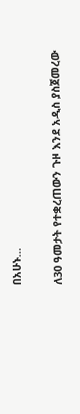በአሁኑ…

ለ30 ዓመታት የተቋረጠውን ጉዞ እንደ አዲስ ያስጀመረው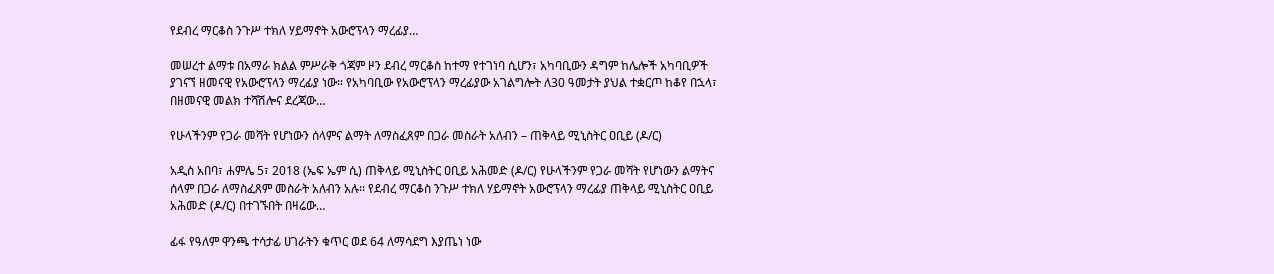የደብረ ማርቆስ ንጉሥ ተክለ ሃይማኖት አውሮፕላን ማረፊያ…

መሠረተ ልማቱ በአማራ ክልል ምሥራቅ ጎጃም ዞን ደብረ ማርቆስ ከተማ የተገነባ ሲሆን፣ አካባቢውን ዳግም ከሌሎች አካባቢዎች ያገናኘ ዘመናዊ የአውሮፕላን ማረፊያ ነው። የአካባቢው የአውሮፕላን ማረፊያው አገልግሎት ለ30 ዓመታት ያህል ተቋርጦ ከቆየ በኋላ፣ በዘመናዊ መልክ ተሻሽሎና ደረጃው…

የሁላችንም የጋራ መሻት የሆነውን ሰላምና ልማት ለማስፈጸም በጋራ መስራት አለብን – ጠቅላይ ሚኒስትር ዐቢይ (ዶ/ር)

አዲስ አበባ፣ ሐምሌ 5፣ 2018 (ኤፍ ኤም ሲ) ጠቅላይ ሚኒስትር ዐቢይ አሕመድ (ዶ/ር) የሁላችንም የጋራ መሻት የሆነውን ልማትና ሰላም በጋራ ለማስፈጸም መስራት አለብን አሉ፡፡ የደብረ ማርቆስ ንጉሥ ተክለ ሃይማኖት አውሮፕላን ማረፊያ ጠቅላይ ሚኒስትር ዐቢይ አሕመድ (ዶ/ር) በተገኙበት በዛሬው…

ፊፋ የዓለም ዋንጫ ተሳታፊ ሀገራትን ቁጥር ወደ 64 ለማሳደግ እያጤነ ነው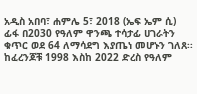አዲስ አበባ፣ ሐምሌ 5፣ 2018 (ኤፍ ኤም ሲ) ፊፋ በ2030 የዓለም ዋንጫ ተሳታፊ ሀገራትን ቁጥር ወደ 64 ለማሳደግ እያጤነ መሆኑን ገለጸ፡፡ ከፈረንጆቹ 1998 እስከ 2022 ድረስ የዓለም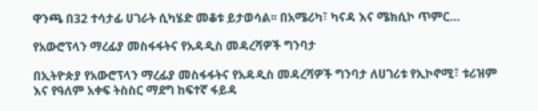ዋንጫ በ32 ተሳታፊ ሀገራት ሲካሄድ መቆቱ ይታወሳል፡፡ በአሜሪካ፣ ካናዳ እና ሜክሲኮ ጥምር…

የአውሮፕላን ማረፊያ መስፋፋትና የአዳዲስ መዳረሻዎች ግንባታ

በኢትዮጵያ የአውሮፕላን ማረፊያ መስፋፋትና የአዳዲስ መዳረሻዎች ግንባታ ለሀገሪቱ የኢኮኖሚ፣ ቱሪዝም እና የዓለም አቀፍ ትስስር ማደግ ከፍተኛ ፋይዳ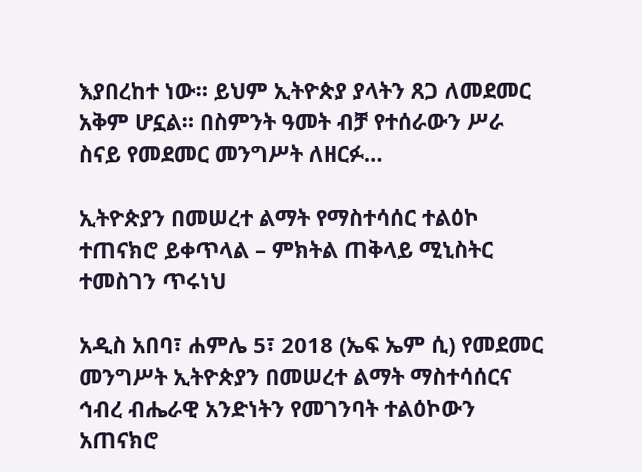እያበረከተ ነው። ይህም ኢትዮጵያ ያላትን ጸጋ ለመደመር አቅም ሆኗል። በስምንት ዓመት ብቻ የተሰራውን ሥራ ስናይ የመደመር መንግሥት ለዘርፉ…

ኢትዮጵያን በመሠረተ ልማት የማስተሳሰር ተልዕኮ ተጠናክሮ ይቀጥላል – ምክትል ጠቅላይ ሚኒስትር ተመስገን ጥሩነህ

አዲስ አበባ፣ ሐምሌ 5፣ 2018 (ኤፍ ኤም ሲ) የመደመር መንግሥት ኢትዮጵያን በመሠረተ ልማት ማስተሳሰርና ኅብረ ብሔራዊ አንድነትን የመገንባት ተልዕኮውን አጠናክሮ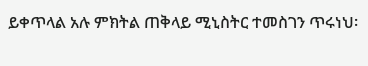ይቀጥላል አሉ ምክትል ጠቅላይ ሚኒስትር ተመስገን ጥሩነህ፡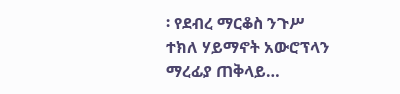፡ የደብረ ማርቆስ ንጉሥ ተክለ ሃይማኖት አውሮፕላን ማረፊያ ጠቅላይ…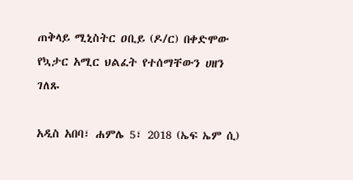ጠቅላይ ሚኒስትር ዐቢይ (ዶ/ር) በቀድሞው የኳታር አሚር ህልፈት የተሰማቸውን ሀዘን ገለጹ

አዲስ አበባ፣ ሐምሌ 5፣ 2018 (ኤፍ ኤም ሲ)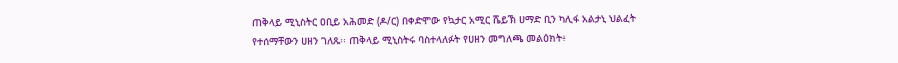ጠቅላይ ሚኒስትር ዐቢይ አሕመድ (ዶ/ር) በቀድሞው የኳታር አሚር ሼይኽ ሀማድ ቢን ካሊፋ አልታኒ ህልፈት የተሰማቸውን ሀዘን ገለጹ፡፡ ጠቅላይ ሚኒስትሩ ባስተላለፉት የሀዘን መግለጫ መልዕክት፥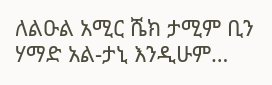ለልዑል አሚር ሼክ ታሚም ቢን ሃማድ አል-ታኒ እንዲሁም…